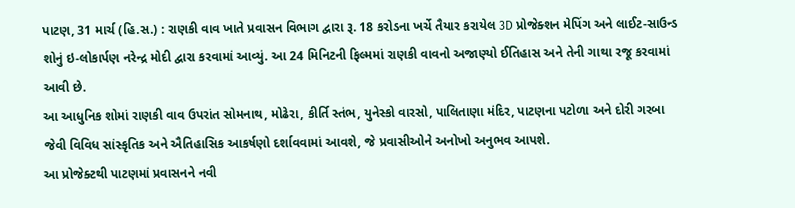પાટણ, 31 માર્ચ (હિ.સ.) : રાણકી વાવ ખાતે પ્રવાસન વિભાગ દ્વારા રૂ. 18 કરોડના ખર્ચે તૈયાર કરાયેલ 3D પ્રોજેક્શન મેપિંગ અને લાઈટ-સાઉન્ડ શોનું ઇ-લોકાર્પણ નરેન્દ્ર મોદી દ્વારા કરવામાં આવ્યું. આ 24 મિનિટની ફિલ્મમાં રાણકી વાવનો અજાણ્યો ઈતિહાસ અને તેની ગાથા રજૂ કરવામાં આવી છે.
આ આધુનિક શોમાં રાણકી વાવ ઉપરાંત સોમનાથ, મોઢેરા, કીર્તિ સ્તંભ, યુનેસ્કો વારસો, પાલિતાણા મંદિર, પાટણના પટોળા અને દોરી ગરબા જેવી વિવિધ સાંસ્કૃતિક અને ઐતિહાસિક આકર્ષણો દર્શાવવામાં આવશે, જે પ્રવાસીઓને અનોખો અનુભવ આપશે.
આ પ્રોજેક્ટથી પાટણમાં પ્રવાસનને નવી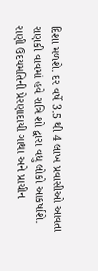દિશા મળશે. દર વર્ષે 3.5 થી 4 લાખ પ્રવાસીઓ આવતા રાણકી વાવમાં હવે રાત્રિ શો દ્વારા વધુ લોકો આકર્ષાશે. રાણી ઉદયમતિની પ્રેરણાદાયી ગાથા અને પ્રાચીન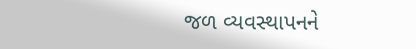જળ વ્યવસ્થાપનને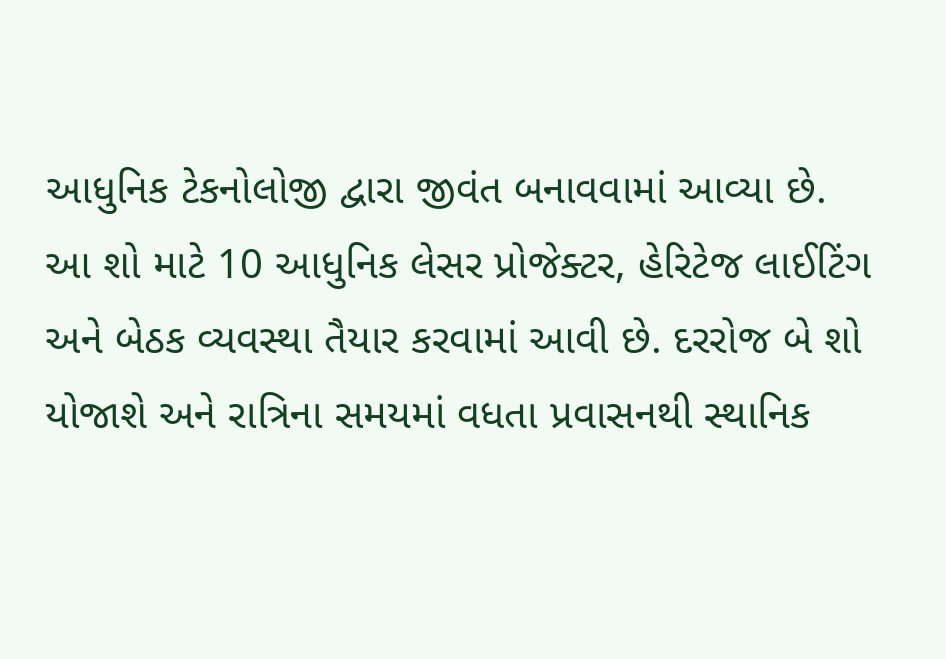આધુનિક ટેકનોલોજી દ્વારા જીવંત બનાવવામાં આવ્યા છે.
આ શો માટે 10 આધુનિક લેસર પ્રોજેક્ટર, હેરિટેજ લાઈટિંગ અને બેઠક વ્યવસ્થા તૈયાર કરવામાં આવી છે. દરરોજ બે શો યોજાશે અને રાત્રિના સમયમાં વધતા પ્રવાસનથી સ્થાનિક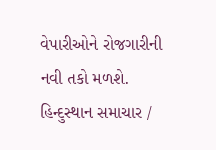વેપારીઓને રોજગારીની નવી તકો મળશે.
હિન્દુસ્થાન સમાચાર /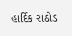હાર્દિક રાઠોડ